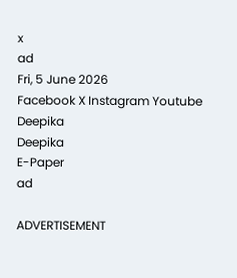x
ad
Fri, 5 June 2026
Facebook X Instagram Youtube
Deepika
Deepika
E-Paper
ad

ADVERTISEMENT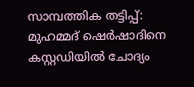സാമ്പത്തിക തട്ടിപ്പ്: മുഹമ്മദ് ഷെര്‍ഷാദിനെ കസ്റ്റഡിയില്‍ ചോദ്യം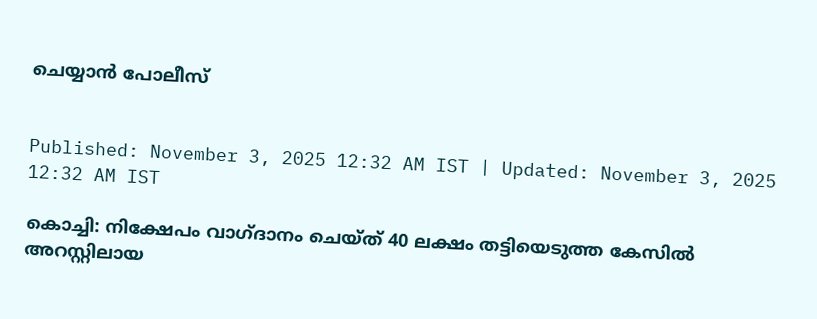ചെയ്യാന്‍ പോലീസ്


Published: November 3, 2025 12:32 AM IST | Updated: November 3, 2025 12:32 AM IST

കൊച്ചി: നിക്ഷേപം വാഗ്ദാനം ചെയ്ത് 40 ലക്ഷം തട്ടിയെടുത്ത കേസില്‍ അറസ്റ്റിലായ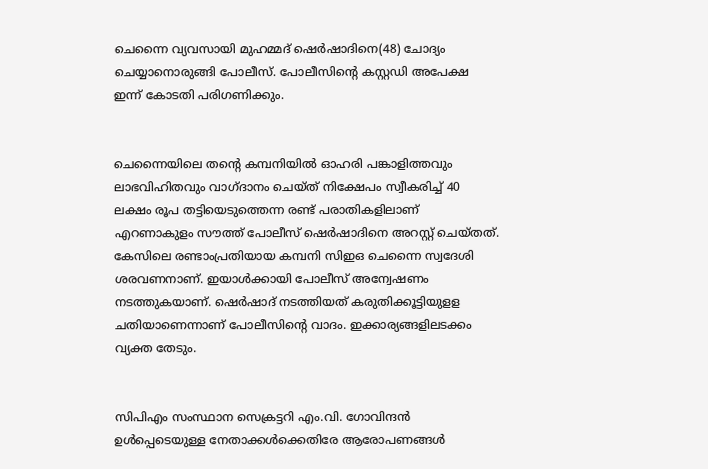ചെന്നൈ വ്യവസായി മുഹമ്മദ് ഷെര്‍ഷാദിനെ(48) ചോദ്യം ചെയ്യാനൊരുങ്ങി പോലീസ്. പോലീസിന്‍റെ കസ്റ്റഡി അപേക്ഷ ഇന്ന് കോടതി പരിഗണിക്കും.


ചെന്നൈയിലെ തന്‍റെ കമ്പനിയില്‍ ഓഹരി പങ്കാളിത്തവും ലാഭവിഹിതവും വാഗ്ദാനം ചെയ്ത് നിക്ഷേപം സ്വീകരിച്ച് 40 ലക്ഷം രൂപ തട്ടിയെടുത്തെന്ന രണ്ട് പരാതികളിലാണ് എറണാകുളം സൗത്ത് പോലീസ് ഷെര്‍ഷാദിനെ അറസ്റ്റ് ചെയ്തത്.
കേസിലെ രണ്ടാംപ്രതിയായ കമ്പനി സിഇഒ ചെന്നൈ സ്വദേശി ശരവണനാണ്. ഇയാള്‍ക്കായി പോലീസ് അന്വേഷണം നടത്തുകയാണ്. ഷെര്‍ഷാദ് നടത്തിയത് കരുതിക്കൂട്ടിയുളള ചതിയാണെന്നാണ് പോലീസിന്‍റെ വാദം. ഇക്കാര്യങ്ങളിലടക്കം വ്യക്ത തേടും.


സിപിഎം സംസ്ഥാന സെക്രട്ടറി എം.വി. ഗോവിന്ദന്‍ ഉള്‍പ്പെടെയുള്ള നേതാക്കള്‍ക്കെതിരേ ആരോപണങ്ങള്‍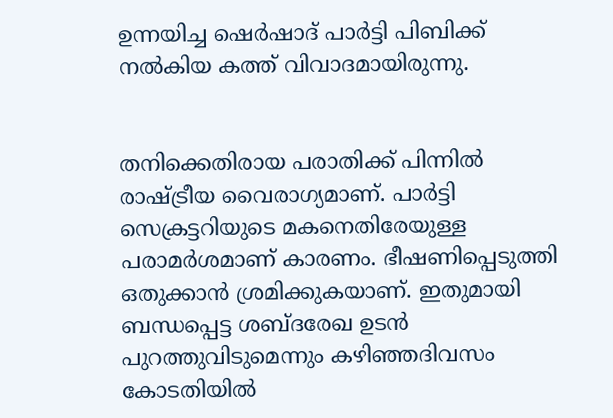ഉന്നയിച്ച ഷെര്‍ഷാദ് പാര്‍ട്ടി പിബിക്ക് നല്‍കിയ കത്ത് വിവാദമായിരുന്നു.


തനിക്കെതിരായ പരാതിക്ക് പിന്നില്‍ രാഷ്‌ട്രീയ വൈരാഗ്യമാണ്. പാര്‍ട്ടി സെക്രട്ടറിയുടെ മകനെതിരേയുള്ള പരാമര്‍ശമാണ് കാരണം. ഭീഷണിപ്പെടുത്തി ഒതുക്കാന്‍ ശ്രമിക്കുകയാണ്. ഇതുമായി ബന്ധപ്പെട്ട ശബ്ദരേഖ ഉടന്‍ പുറത്തുവിടുമെന്നും കഴിഞ്ഞദിവസം കോടതിയില്‍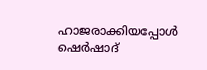ഹാജരാക്കിയപ്പോള്‍ ഷെര്‍ഷാദ്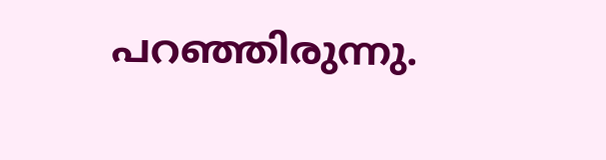പറഞ്ഞിരുന്നു.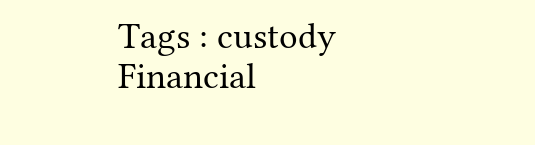Tags : custody Financial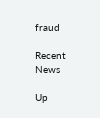fraud

Recent News

Up